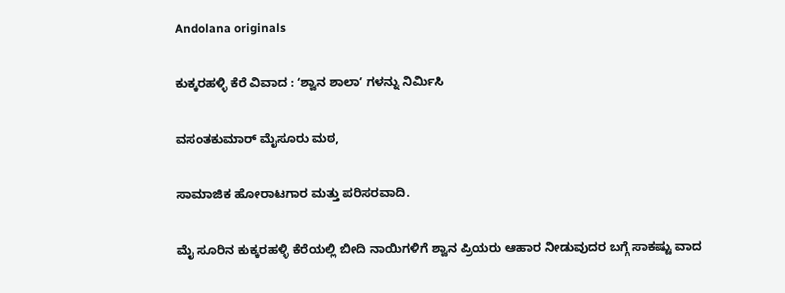Andolana originals

ಕುಕ್ಕರಹಳ್ಳಿ ಕೆರೆ ವಿವಾದ : ʻಶ್ವಾನ ಶಾಲಾʼ ಗಳನ್ನು ನಿರ್ಮಿಸಿ

ವಸಂತಕುಮಾರ್ ಮೈಸೂರು ಮಠ,

ಸಾಮಾಜಿಕ ಹೋರಾಟಗಾರ ಮತ್ತು ಪರಿಸರವಾದಿ.

ಮೈ ಸೂರಿನ ಕುಕ್ಕರಹಳ್ಳಿ ಕೆರೆಯಲ್ಲಿ ಬೀದಿ ನಾಯಿಗಳಿಗೆ ಶ್ವಾನ ಪ್ರಿಯರು ಆಹಾರ ನೀಡುವುದರ ಬಗ್ಗೆ ಸಾಕಷ್ಟು ವಾದ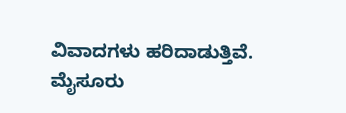ವಿವಾದಗಳು ಹರಿದಾಡುತ್ತಿವೆ. ಮೈಸೂರು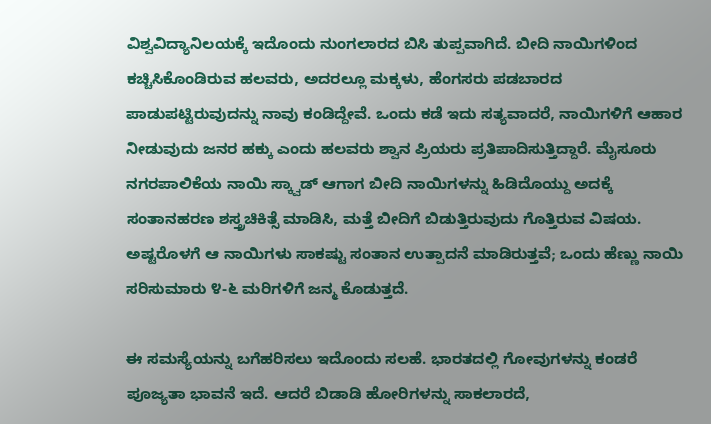ವಿಶ್ವವಿದ್ಯಾನಿಲಯಕ್ಕೆ ಇದೊಂದು ನುಂಗಲಾರದ ಬಿಸಿ ತುಪ್ಪವಾಗಿದೆ. ಬೀದಿ ನಾಯಿಗಳಿಂದ ಕಚ್ಚಿಸಿಕೊಂಡಿರುವ ಹಲವರು, ಅದರಲ್ಲೂ ಮಕ್ಕಳು, ಹೆಂಗಸರು ಪಡಬಾರದ ಪಾಡುಪಟ್ಟಿರುವುದನ್ನು ನಾವು ಕಂಡಿದ್ದೇವೆ. ಒಂದು ಕಡೆ ಇದು ಸತ್ಯವಾದರೆ, ನಾಯಿಗಳಿಗೆ ಆಹಾರ ನೀಡುವುದು ಜನರ ಹಕ್ಕು ಎಂದು ಹಲವರು ಶ್ವಾನ ಪ್ರಿಯರು ಪ್ರತಿಪಾದಿಸುತ್ತಿದ್ದಾರೆ. ಮೈಸೂರು ನಗರಪಾಲಿಕೆಯ ನಾಯಿ ಸ್ಕ್ವಾಡ್ ಆಗಾಗ ಬೀದಿ ನಾಯಿಗಳನ್ನು ಹಿಡಿದೊಯ್ದು ಅದಕ್ಕೆ ಸಂತಾನಹರಣ ಶಸ್ತ್ರಚಿಕಿತ್ಸೆ ಮಾಡಿಸಿ, ಮತ್ತೆ ಬೀದಿಗೆ ಬಿಡುತ್ತಿರುವುದು ಗೊತ್ತಿರುವ ವಿಷಯ. ಅಷ್ಟರೊಳಗೆ ಆ ನಾಯಿಗಳು ಸಾಕಷ್ಟು ಸಂತಾನ ಉತ್ಪಾದನೆ ಮಾಡಿರುತ್ತವೆ; ಒಂದು ಹೆಣ್ಣು ನಾಯಿ ಸರಿಸುಮಾರು ೪-೬ ಮರಿಗಳಿಗೆ ಜನ್ಮ ಕೊಡುತ್ತದೆ.

ಈ ಸಮಸ್ಯೆಯನ್ನು ಬಗೆಹರಿಸಲು ಇದೊಂದು ಸಲಹೆ. ಭಾರತದಲ್ಲಿ ಗೋವುಗಳನ್ನು ಕಂಡರೆ ಪೂಜ್ಯತಾ ಭಾವನೆ ಇದೆ. ಆದರೆ ಬಿಡಾಡಿ ಹೋರಿಗಳನ್ನು ಸಾಕಲಾರದೆ,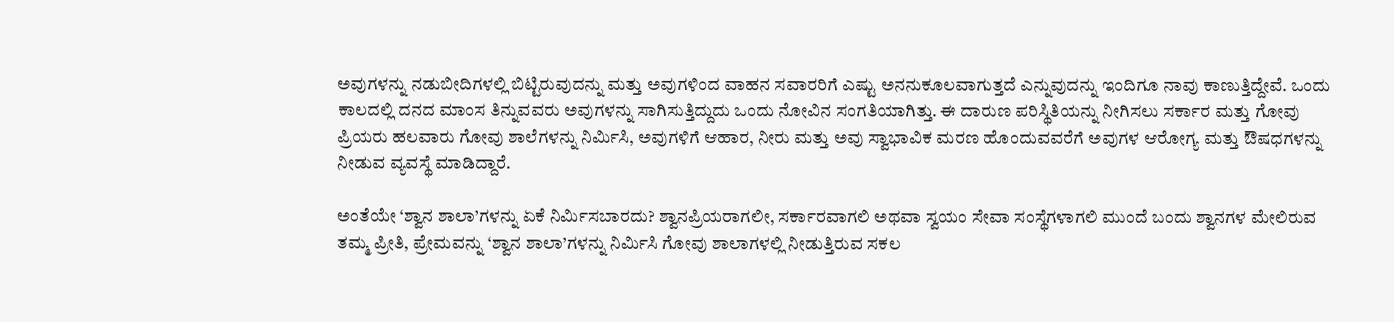ಅವುಗಳನ್ನು ನಡುಬೀದಿಗಳಲ್ಲಿ ಬಿಟ್ಟಿರುವುದನ್ನು ಮತ್ತು ಅವುಗಳಿಂದ ವಾಹನ ಸವಾರರಿಗೆ ಎಷ್ಟು ಅನನುಕೂಲವಾಗುತ್ತದೆ ಎನ್ನುವುದನ್ನು ಇಂದಿಗೂ ನಾವು ಕಾಣುತ್ತಿದ್ದೇವೆ. ಒಂದು ಕಾಲದಲ್ಲಿ ದನದ ಮಾಂಸ ತಿನ್ನುವವರು ಅವುಗಳನ್ನು ಸಾಗಿಸುತ್ತಿದ್ದುದು ಒಂದು ನೋವಿನ ಸಂಗತಿಯಾಗಿತ್ತು. ಈ ದಾರುಣ ಪರಿಸ್ಥಿತಿಯನ್ನು ನೀಗಿಸಲು ಸರ್ಕಾರ ಮತ್ತು ಗೋವು ಪ್ರಿಯರು ಹಲವಾರು ಗೋವು ಶಾಲೆಗಳನ್ನು ನಿರ್ಮಿಸಿ, ಅವುಗಳಿಗೆ ಆಹಾರ, ನೀರು ಮತ್ತು ಅವು ಸ್ವಾಭಾವಿಕ ಮರಣ ಹೊಂದುವವರೆಗೆ ಅವುಗಳ ಆರೋಗ್ಯ ಮತ್ತು ಔಷಧಗಳನ್ನು ನೀಡುವ ವ್ಯವಸ್ಥೆ ಮಾಡಿದ್ದಾರೆ.

ಅಂತೆಯೇ ‘ಶ್ವಾನ ಶಾಲಾ’ಗಳನ್ನು ಏಕೆ ನಿರ್ಮಿಸಬಾರದು? ಶ್ವಾನಪ್ರಿಯರಾಗಲೀ, ಸರ್ಕಾರವಾಗಲಿ ಅಥವಾ ಸ್ವಯಂ ಸೇವಾ ಸಂಸ್ಥೆಗಳಾಗಲಿ ಮುಂದೆ ಬಂದು ಶ್ವಾನಗಳ ಮೇಲಿರುವ ತಮ್ಮ ಪ್ರೀತಿ, ಪ್ರೇಮವನ್ನು ‘ಶ್ವಾನ ಶಾಲಾ’ಗಳನ್ನು ನಿರ್ಮಿಸಿ ಗೋವು ಶಾಲಾಗಳಲ್ಲಿ ನೀಡುತ್ತಿರುವ ಸಕಲ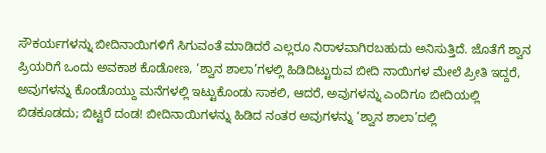ಸೌಕರ್ಯಗಳನ್ನು ಬೀದಿನಾಯಿಗಳಿಗೆ ಸಿಗುವಂತೆ ಮಾಡಿದರೆ ಎಲ್ಲರೂ ನಿರಾಳವಾಗಿರಬಹುದು ಅನಿಸುತ್ತಿದೆ. ಜೊತೆಗೆ ಶ್ವಾನ ಪ್ರಿಯರಿಗೆ ಒಂದು ಅವಕಾಶ ಕೊಡೋಣ, ‘ಶ್ವಾನ ಶಾಲಾ’ಗಳಲ್ಲಿ ಹಿಡಿದಿಟ್ಟುರುವ ಬೀದಿ ನಾಯಿಗಳ ಮೇಲೆ ಪ್ರೀತಿ ಇದ್ದರೆ, ಅವುಗಳನ್ನು ಕೊಂಡೊಯ್ದು ಮನೆಗಳಲ್ಲಿ ಇಟ್ಟುಕೊಂಡು ಸಾಕಲಿ, ಆದರೆ, ಅವುಗಳನ್ನು ಎಂದಿಗೂ ಬೀದಿಯಲ್ಲಿ ಬಿಡಕೂಡದು; ಬಿಟ್ಟರೆ ದಂಡ! ಬೀದಿನಾಯಿಗಳನ್ನು ಹಿಡಿದ ನಂತರ ಅವುಗಳನ್ನು ‘ಶ್ವಾನ ಶಾಲಾ’ದಲ್ಲಿ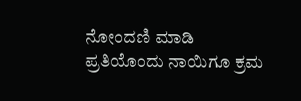ನೋಂದಣಿ ಮಾಡಿ ಪ್ರತಿಯೊಂದು ನಾಯಿಗೂ ಕ್ರಮ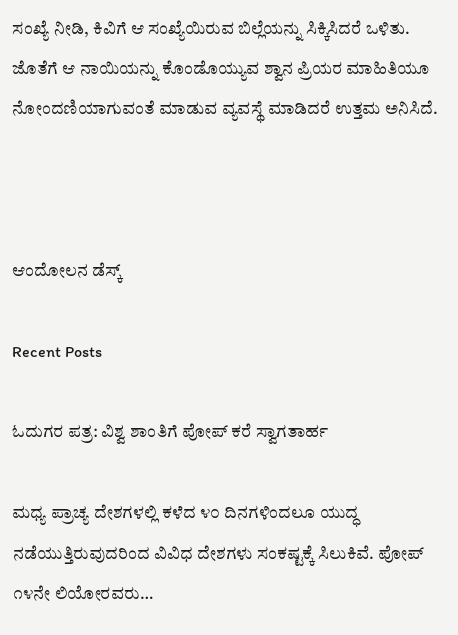ಸಂಖ್ಯೆ ನೀಡಿ, ಕಿವಿಗೆ ಆ ಸಂಖ್ಯೆಯಿರುವ ಬಿಲ್ಲೆಯನ್ನು ಸಿಕ್ಕಿಸಿದರೆ ಒಳಿತು. ಜೊತೆಗೆ ಆ ನಾಯಿಯನ್ನು ಕೊಂಡೊಯ್ಯುವ ಶ್ವಾನ ಪ್ರಿಯರ ಮಾಹಿತಿಯೂ ನೋಂದಣಿಯಾಗುವಂತೆ ಮಾಡುವ ವ್ಯವಸ್ಥೆ ಮಾಡಿದರೆ ಉತ್ತಮ ಅನಿಸಿದೆ.



ಆಂದೋಲನ ಡೆಸ್ಕ್

Recent Posts

ಓದುಗರ ಪತ್ರ: ವಿಶ್ವ ಶಾಂತಿಗೆ ಪೋಪ್ ಕರೆ ಸ್ವಾಗತಾರ್ಹ

ಮಧ್ಯ ಪ್ರಾಚ್ಯ ದೇಶಗಳಲ್ಲಿ ಕಳೆದ ೪೦ ದಿನಗಳಿಂದಲೂ ಯುದ್ಧ ನಡೆಯುತ್ತಿರುವುದರಿಂದ ವಿವಿಧ ದೇಶಗಳು ಸಂಕಷ್ಟಕ್ಕೆ ಸಿಲುಕಿವೆ. ಪೋಪ್ ೧೪ನೇ ಲಿಯೋರವರು…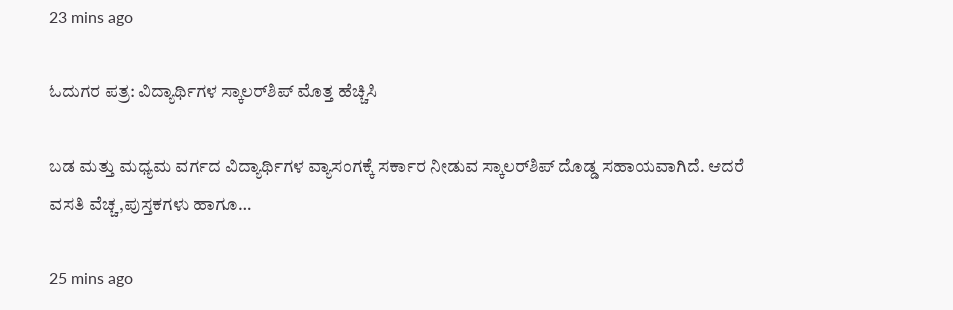23 mins ago

ಓದುಗರ ಪತ್ರ: ವಿದ್ಯಾರ್ಥಿಗಳ ಸ್ಕಾಲರ್‌ಶಿಪ್ ಮೊತ್ತ ಹೆಚ್ಚಿಸಿ

ಬಡ ಮತ್ತು ಮಧ್ಯಮ ವರ್ಗದ ವಿದ್ಯಾರ್ಥಿಗಳ ವ್ಯಾಸಂಗಕ್ಕೆ ಸರ್ಕಾರ ನೀಡುವ ಸ್ಕಾಲರ್‌ಶಿಪ್ ದೊಡ್ಡ ಸಹಾಯವಾಗಿದೆ. ಆದರೆ ವಸತಿ ವೆಚ್ಚ,ಪುಸ್ತಕಗಳು ಹಾಗೂ…

25 mins ago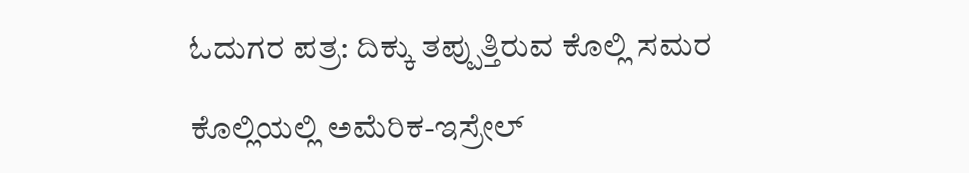ಓದುಗರ ಪತ್ರ: ದಿಕ್ಕು ತಪ್ಪುತ್ತಿರುವ ಕೊಲ್ಲಿ ಸಮರ

ಕೊಲ್ಲಿಯಲ್ಲಿ ಅಮೆರಿಕ-ಇಸ್ರೇಲ್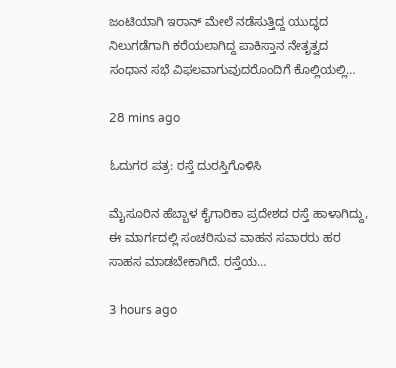ಜಂಟಿಯಾಗಿ ಇರಾನ್ ಮೇಲೆ ನಡೆಸುತ್ತಿದ್ದ ಯುದ್ಧದ ನಿಲುಗಡೆಗಾಗಿ ಕರೆಯಲಾಗಿದ್ದ ಪಾಕಿಸ್ತಾನ ನೇತೃತ್ವದ ಸಂಧಾನ ಸಭೆ ವಿಫಲವಾಗುವುದರೊಂದಿಗೆ ಕೊಲ್ಲಿಯಲ್ಲಿ…

28 mins ago

ಓದುಗರ ಪತ್ರ: ರಸ್ತೆ ದುರಸ್ತಿಗೊಳಿಸಿ

ಮೈಸೂರಿನ ಹೆಬ್ಬಾಳ ಕೈಗಾರಿಕಾ ಪ್ರದೇಶದ ರಸ್ತೆ ಹಾಳಾಗಿದ್ದು, ಈ ಮಾರ್ಗದಲ್ಲಿ ಸಂಚರಿಸುವ ವಾಹನ ಸವಾರರು ಹರ ಸಾಹಸ ಮಾಡಬೇಕಾಗಿದೆ. ರಸ್ತೆಯ…

3 hours ago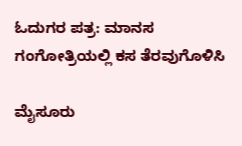ಓದುಗರ ಪತ್ರ: ಮಾನಸ ಗಂಗೋತ್ರಿಯಲ್ಲಿ ಕಸ ತೆರವುಗೊಳಿಸಿ

ಮೈಸೂರು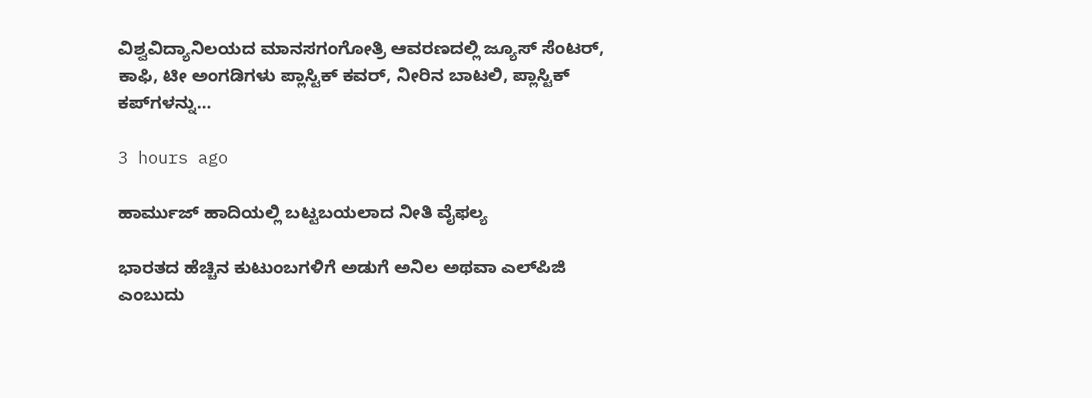ವಿಶ್ವವಿದ್ಯಾನಿಲಯದ ಮಾನಸಗಂಗೋತ್ರಿ ಆವರಣದಲ್ಲಿ ಜ್ಯೂಸ್ ಸೆಂಟರ್, ಕಾಫಿ, ಟೀ ಅಂಗಡಿಗಳು ಪ್ಲಾಸ್ಟಿಕ್ ಕವರ್, ನೀರಿನ ಬಾಟಲಿ, ಪ್ಲಾಸ್ಟಿಕ್ ಕಪ್‌ಗಳನ್ನು…

3 hours ago

ಹಾರ್ಮುಜ್ ಹಾದಿಯಲ್ಲಿ ಬಟ್ಟಬಯಲಾದ ನೀತಿ ವೈಫಲ್ಯ

ಭಾರತದ ಹೆಚ್ಚಿನ ಕುಟುಂಬಗಳಿಗೆ ಅಡುಗೆ ಅನಿಲ ಅಥವಾ ಎಲ್‌ಪಿಜಿ ಎಂಬುದು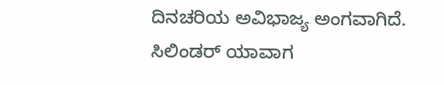ದಿನಚರಿಯ ಅವಿಭಾಜ್ಯ ಅಂಗವಾಗಿದೆ. ಸಿಲಿಂಡರ್ ಯಾವಾಗ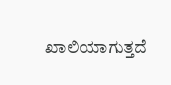ಖಾಲಿಯಾಗುತ್ತದೆ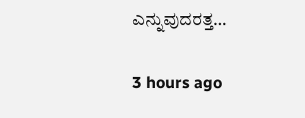ಎನ್ನುವುದರತ್ತ…

3 hours ago